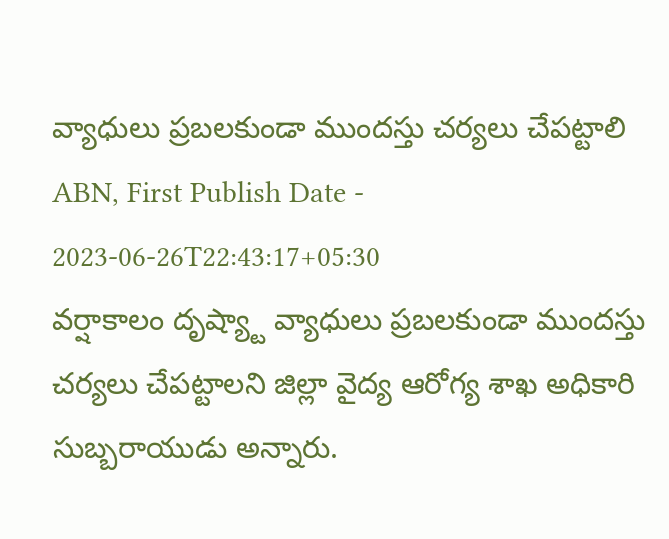వ్యాధులు ప్రబలకుండా ముందస్తు చర్యలు చేపట్టాలి
ABN, First Publish Date - 2023-06-26T22:43:17+05:30
వర్షాకాలం దృష్య్టా వ్యాధులు ప్రబలకుండా ముందస్తు చర్యలు చేపట్టాలని జిల్లా వైద్య ఆరోగ్య శాఖ అధికారి సుబ్బరాయుడు అన్నారు.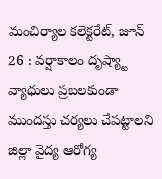మంచిర్యాల కలెక్టరేట్, జూన్ 26 : వర్షాకాలం దృష్య్టా వ్యాధులు ప్రబలకుండా ముందస్తు చర్యలు చేపట్టాలని జిల్లా వైద్య ఆరోగ్య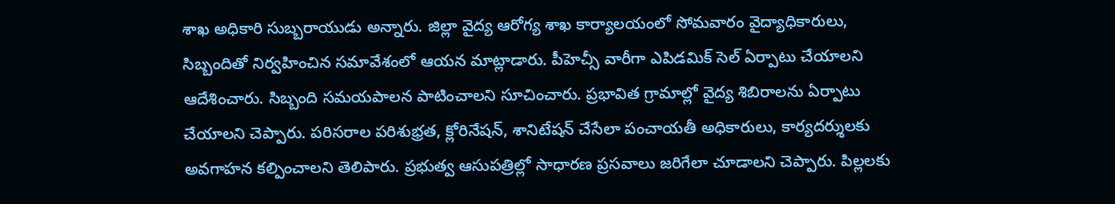శాఖ అధికారి సుబ్బరాయుడు అన్నారు. జిల్లా వైద్య ఆరోగ్య శాఖ కార్యాలయంలో సోమవారం వైద్యాధికారులు, సిబ్బందితో నిర్వహించిన సమావేశంలో ఆయన మాట్లాడారు. పీహెచ్సీ వారీగా ఎపిడమిక్ సెల్ ఏర్పాటు చేయాలని ఆదేశించారు. సిబ్బంది సమయపాలన పాటించాలని సూచించారు. ప్రభావిత గ్రామాల్లో వైద్య శిబిరాలను ఏర్పాటు చేయాలని చెప్పారు. పరిసరాల పరిశుభ్రత, క్లోరినేషన్, శానిటేషన్ చేసేలా పంచాయతీ అధికారులు, కార్యదర్శులకు అవగాహన కల్పించాలని తెలిపారు. ప్రభుత్వ ఆసుపత్రిల్లో సాధారణ ప్రసవాలు జరిగేలా చూడాలని చెప్పారు. పిల్లలకు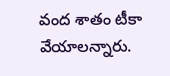వంద శాతం టీకా వేయాలన్నారు.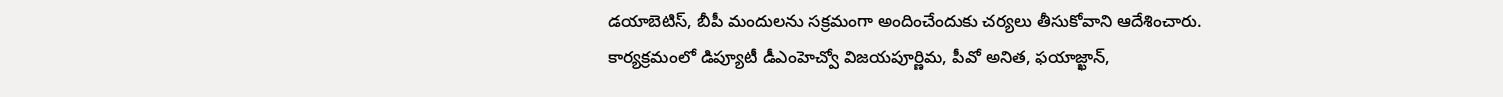డయాబెటిస్, బీపీ మందులను సక్రమంగా అందించేందుకు చర్యలు తీసుకోవాని ఆదేశించారు. కార్యక్రమంలో డిప్యూటీ డీఎంహెచ్వో విజయపూర్ణిమ, పీవో అనిత, ఫయాజ్ఖాన్,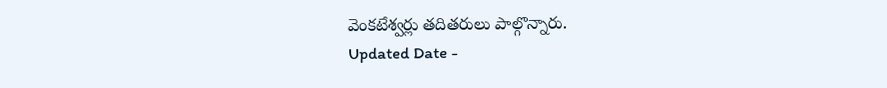వెంకటేశ్వర్లు తదితరులు పాల్గొన్నారు.
Updated Date -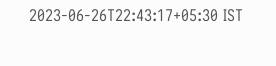2023-06-26T22:43:17+05:30 IST